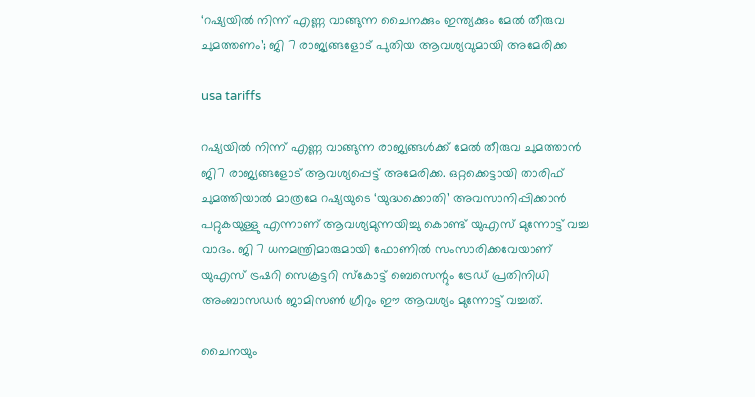‘റഷ്യയിൽ നിന്ന് എണ്ണ വാങ്ങുന്ന ചൈനക്കും ഇന്ത്യക്കും മേൽ തീരുവ ചുമത്തണം’; ജി 7 രാജ്യങ്ങളോട് പുതിയ ആവശ്യവുമായി അമേരിക്ക

usa tariffs

റഷ്യയിൽ നിന്ന് എണ്ണ വാങ്ങുന്ന രാജ്യങ്ങൾക്ക് മേൽ തീരുവ ചുമത്താൻ ജി7 രാജ്യങ്ങളോട് ആവശ്യപ്പെട്ട് അമേരിക്ക. ഒറ്റക്കെട്ടായി താരിഫ് ചുമത്തിയാൽ മാത്രമേ റഷ്യയുടെ ‘യുദ്ധക്കൊതി’ അവസാനിപ്പിക്കാൻ പറ്റുകയുള്ളു എന്നാണ് ആവശ്യമുന്നയിച്ചു കൊണ്ട് യുഎസ് മുന്നോട്ട് വച്ച വാദം. ജി 7 ധനമന്ത്രിമാരുമായി ഫോണിൽ സംസാരിക്കവേയാണ് യുഎസ് ട്രഷറി സെക്രട്ടറി സ്കോട്ട് ബെസെന്റും ട്രേഡ് പ്രതിനിധി അംബാസഡർ ജാമിസൺ ഗ്രീറും ഈ ആവശ്യം മുന്നോട്ട് വച്ചത്.

ചൈനയും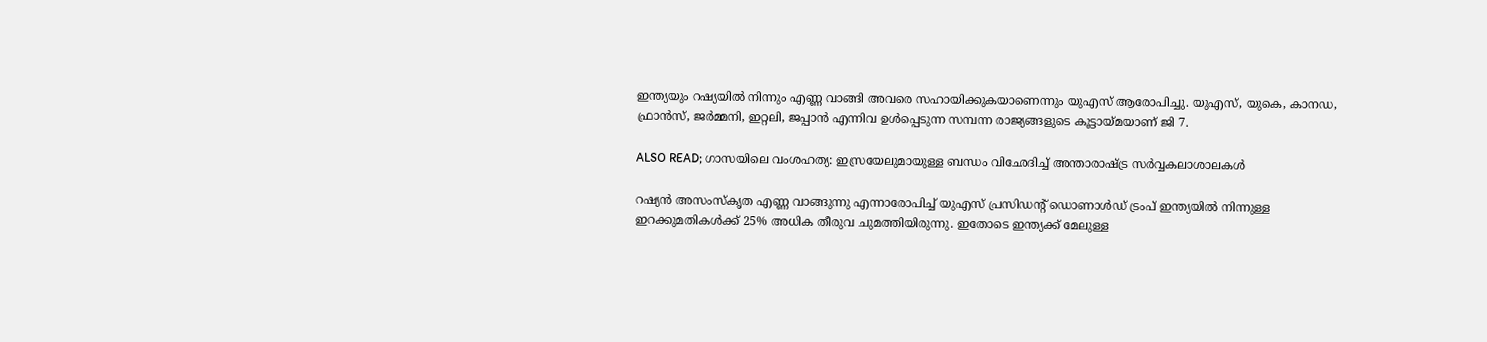ഇന്ത്യയും റഷ്യയിൽ നിന്നും എണ്ണ വാങ്ങി അവരെ സഹായിക്കുകയാണെന്നും യുഎസ് ആരോപിച്ചു. യുഎസ്, യുകെ, കാനഡ, ഫ്രാൻസ്, ജർമ്മനി, ഇറ്റലി, ജപ്പാൻ എന്നിവ ഉൾപ്പെടുന്ന സമ്പന്ന രാജ്യങ്ങളുടെ കൂട്ടായ്മയാണ് ജി 7.

ALSO READ; ഗാസയിലെ വംശഹത്യ: ഇസ്രയേലുമായുള്ള ബന്ധം വിഛേദിച്ച് അന്താരാഷ്ട്ര സർവ്വകലാശാലകൾ

റഷ്യൻ അസംസ്കൃത എണ്ണ വാങ്ങുന്നു എന്നാരോപിച്ച് യുഎസ് പ്രസിഡന്റ് ഡൊണാൾഡ് ട്രംപ് ഇന്ത്യയിൽ നിന്നുള്ള ഇറക്കുമതികൾക്ക് 25% അധിക തീരുവ ചുമത്തിയിരുന്നു. ഇതോടെ ഇന്ത്യക്ക് മേലുള്ള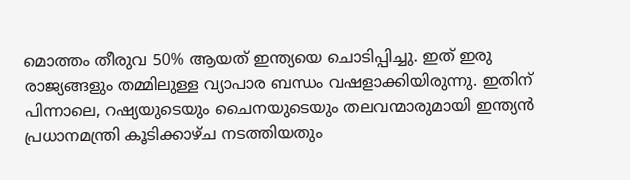മൊത്തം തീരുവ 50% ആയത് ഇന്ത്യയെ ചൊടിപ്പിച്ചു. ഇത് ഇരു രാജ്യങ്ങളും തമ്മിലുള്ള വ്യാപാര ബന്ധം വഷളാക്കിയിരുന്നു. ഇതിന് പിന്നാലെ, റഷ്യയുടെയും ചൈനയുടെയും തലവന്മാരുമായി ഇന്ത്യൻ പ്രധാനമന്ത്രി കൂടിക്കാഴ്ച നടത്തിയതും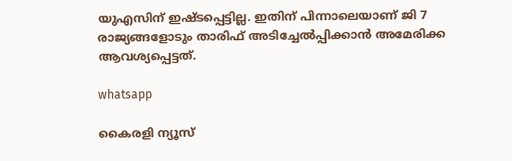യുഎസിന് ഇഷ്ടപ്പെട്ടില്ല. ഇതിന് പിന്നാലെയാണ് ജി 7 രാജ്യങ്ങളോടും താരിഫ് അടിച്ചേൽപ്പിക്കാൻ അമേരിക്ക ആവശ്യപ്പെട്ടത്.

whatsapp

കൈരളി ന്യൂസ്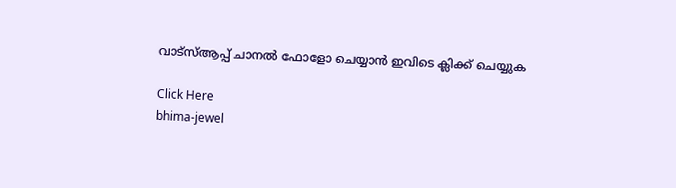വാട്‌സ്ആപ്പ് ചാനല്‍ ഫോളോ ചെയ്യാന്‍ ഇവിടെ ക്ലിക്ക് ചെയ്യുക

Click Here
bhima-jewel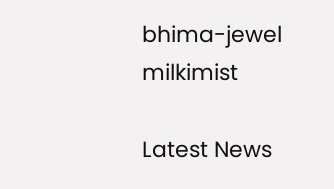bhima-jewel
milkimist

Latest News